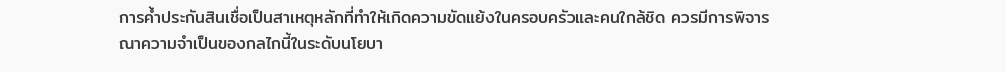การค้ำประกันสินเชื่อเป็นสาเหตุหลักที่ทำให้เกิดความขัดแย้งในครอบครัวและคนใกล้ชิด ควรมีการพิจารณาความจำเป็นของกลไกนี้ในระดับนโยบา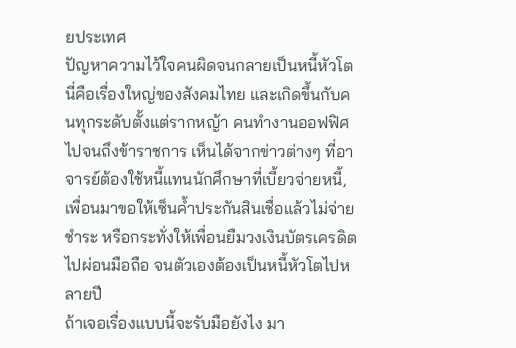ยประเทศ
ปัญหาความไว้ใจคนผิดจนกลายเป็นหนี้หัวโต นี่คือเรื่องใหญ่ของสังคมไทย และเกิดขึ้นกับคนทุกระดับตั้งแต่รากหญ้า คนทำงานออฟฟิศ ไปจนถึงข้าราชการ เห็นได้จากข่าวต่างๆ ที่อาจารย์ต้องใช้หนี้แทนนักศึกษาที่เบี้ยวจ่ายหนี้, เพื่อนมาขอให้เซ็นค้ำประกันสินเชื่อแล้วไม่จ่ายชำระ หรือกระทั่งให้เพื่อนยืมวงเงินบัตรเครดิตไปผ่อนมือถือ จนตัวเองต้องเป็นหนี้หัวโตไปหลายปี
ถ้าเจอเรื่องแบบนี้จะรับมือยังไง มา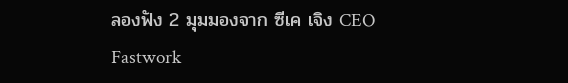ลองฟัง 2 มุมมองจาก ซีเค เจิง CEO Fastwork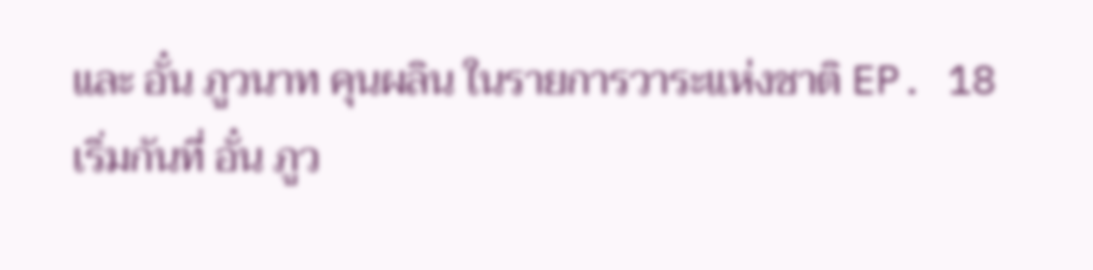และ อั๋น ภูวนาท คุนผลิน ในรายการวาระแห่งชาติ EP. 18
เริ่มกันที่ อั๋น ภูว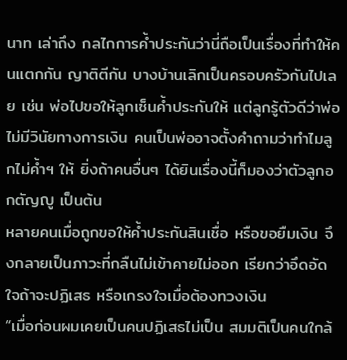นาท เล่าถึง กลไกการค้ำประกันว่านี่ถือเป็นเรื่องที่ทำให้คนแตกกัน ญาติตีกัน บางบ้านเลิกเป็นครอบครัวกันไปเลย เช่น พ่อไปขอให้ลูกเซ็นค้ำประกันให้ แต่ลูกรู้ตัวดีว่าพ่อไม่มีวินัยทางการเงิน คนเป็นพ่ออาจตั้งคำถามว่าทำไมลูกไม่ค้ำฯ ให้ ยิ่งถ้าคนอื่นๆ ได้ยินเรื่องนี้ก็มองว่าตัวลูกอกตัญญู เป็นต้น
หลายคนเมื่อถูกขอให้ค้ำประกันสินเชื่อ หรือขอยืมเงิน จึงกลายเป็นภาวะที่กลืนไม่เข้าคายไม่ออก เรียกว่าอึดอัดใจถ้าจะปฏิเสธ หรือเกรงใจเมื่อต้องทวงเงิน
“เมื่อก่อนผมเคยเป็นคนปฏิเสธไม่เป็น สมมติเป็นคนใกล้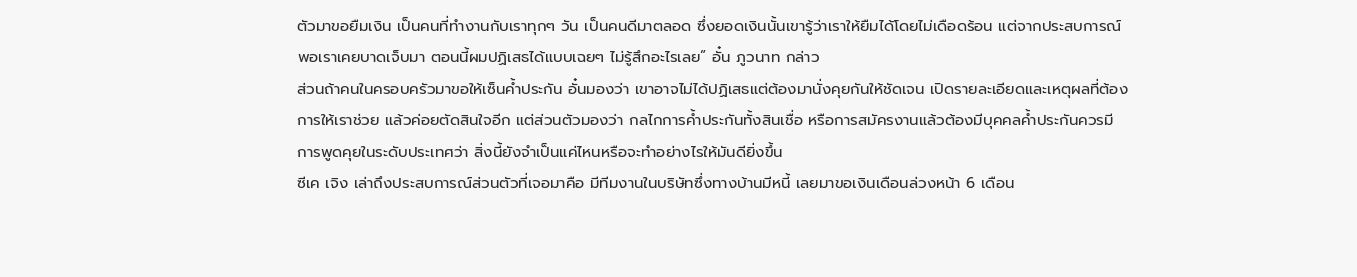ตัวมาขอยืมเงิน เป็นคนที่ทำงานกับเราทุกๆ วัน เป็นคนดีมาตลอด ซึ่งยอดเงินนั้นเขารู้ว่าเราให้ยืมได้โดยไม่เดือดร้อน แต่จากประสบการณ์ พอเราเคยบาดเจ็บมา ตอนนี้ผมปฏิเสธได้แบบเฉยๆ ไม่รู้สึกอะไรเลย” อั๋น ภูวนาท กล่าว
ส่วนถ้าคนในครอบครัวมาขอให้เซ็นค้ำประกัน อั๋นมองว่า เขาอาจไม่ได้ปฏิเสธแต่ต้องมานั่งคุยกันให้ชัดเจน เปิดรายละเอียดและเหตุผลที่ต้องการให้เราช่วย แล้วค่อยตัดสินใจอีก แต่ส่วนตัวมองว่า กลไกการค้ำประกันทั้งสินเชื่อ หรือการสมัครงานแล้วต้องมีบุคคลค้ำประกันควรมีการพูดคุยในระดับประเทศว่า สิ่งนี้ยังจำเป็นแค่ไหนหรือจะทำอย่างไรให้มันดียิ่งขึ้น
ซีเค เจิง เล่าถึงประสบการณ์ส่วนตัวที่เจอมาคือ มีทีมงานในบริษัทซึ่งทางบ้านมีหนี้ เลยมาขอเงินเดือนล่วงหน้า 6 เดือน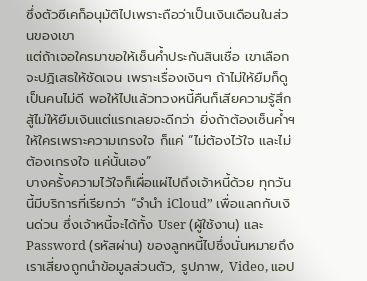ซึ่งตัวซีเคก็อนุมัติไปเพราะถือว่าเป็นเงินเดือนในส่วนของเขา
แต่ถ้าเจอใครมาขอให้เซ็นค้ำประกันสินเชื่อ เขาเลือกจะปฏิเสธให้ชัดเจน เพราะเรื่องเงินๆ ถ้าไม่ให้ยืมก็ดูเป็นคนไม่ดี พอให้ไปแล้วทวงหนี้คืนก็เสียความรู้สึก สู้ไม่ให้ยืมเงินแต่แรกเลยจะดีกว่า ยิ่งถ้าต้องเซ็นค้ำฯ ให้ใครเพราะความเกรงใจ ก็แค่ “ไม่ต้องไว้ใจ และไม่ต้องเกรงใจ แค่นั้นเอง”
บางครั้งความไว้ใจก็เผื่อแผ่ไปถึงเจ้าหนี้ด้วย ทุกวันนี้มีบริการที่เรียกว่า “จำนำ iCloud” เพื่อแลกกับเงินด่วน ซึ่งเจ้าหนี้จะได้ทั้ง User (ผู้ใช้งาน) และ Password (รหัสผ่าน) ของลูกหนี้ไปซึ่งนั่นหมายถึง เราเสี่ยงถูกนำข้อมูลส่วนตัว, รูปภาพ, Video, แอป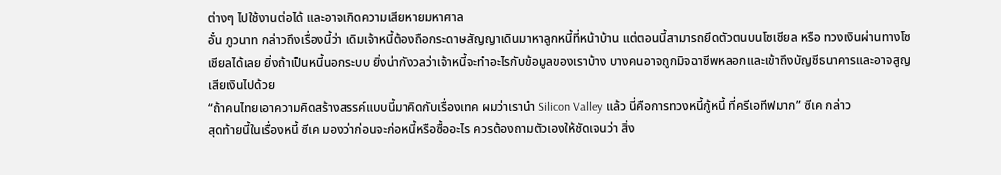ต่างๆ ไปใช้งานต่อได้ และอาจเกิดความเสียหายมหาศาล
อั๋น ภูวนาท กล่าวถึงเรื่องนี้ว่า เดิมเจ้าหนี้ต้องถือกระดาษสัญญาเดินมาหาลูกหนี้ที่หน้าบ้าน แต่ตอนนี้สามารถยึดตัวตนบนโซเชียล หรือ ทวงเงินผ่านทางโซเชียลได้เลย ยิ่งถ้าเป็นหนี้นอกระบบ ยิ่งน่ากังวลว่าเจ้าหนี้จะทำอะไรกับข้อมูลของเราบ้าง บางคนอาจถูกมิจฉาชีพหลอกและเข้าถึงบัญชีธนาคารและอาจสูญเสียเงินไปด้วย
“ถ้าคนไทยเอาความคิดสร้างสรรค์แบบนี้มาคิดกับเรื่องเทค ผมว่าเรานำ Silicon Valley แล้ว นี่คือการทวงหนี้กู้หนี้ ที่ครีเอทีฟมาก” ซีเค กล่าว
สุดท้ายนี้ในเรื่องหนี้ ซีเค มองว่าก่อนจะก่อหนี้หรือซื้ออะไร ควรต้องถามตัวเองให้ชัดเจนว่า สิ่ง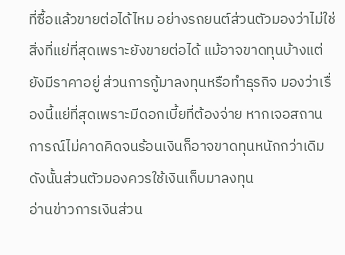ที่ซื้อแล้วขายต่อได้ไหม อย่างรถยนต์ส่วนตัวมองว่าไม่ใช่สิ่งที่แย่ที่สุดเพราะยังขายต่อได้ แม้อาจขาดทุนบ้างแต่ยังมีราคาอยู่ ส่วนการกู้มาลงทุนหรือทำธุรกิจ มองว่าเรื่องนี้แย่ที่สุดเพราะมีดอกเบี้ยที่ต้องจ่าย หากเจอสถานการณ์ไม่คาดคิดจนร้อนเงินก็อาจขาดทุนหนักกว่าเดิม ดังนั้นส่วนตัวมองควรใช้เงินเก็บมาลงทุน
อ่านข่าวการเงินส่วน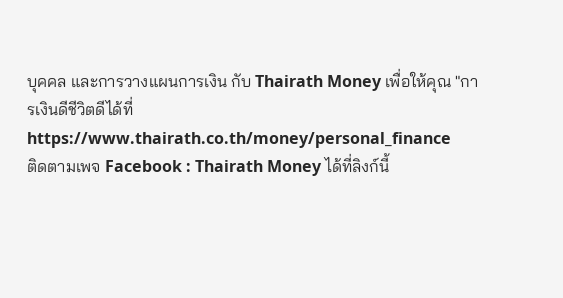บุคคล และการวางแผนการเงิน กับ Thairath Money เพื่อให้คุณ "การเงินดีชีวิตดีได้ที่ https://www.thairath.co.th/money/personal_finance
ติดตามเพจ Facebook : Thairath Money ได้ที่ลิงก์นี้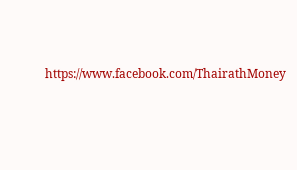https://www.facebook.com/ThairathMoney